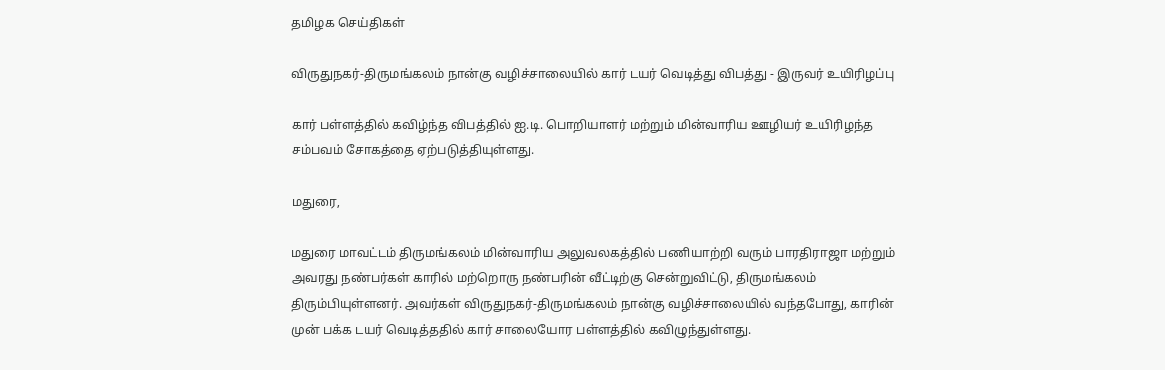தமிழக செய்திகள்

விருதுநகர்-திருமங்கலம் நான்கு வழிச்சாலையில் கார் டயர் வெடித்து விபத்து - இருவர் உயிரிழப்பு

கார் பள்ள‌த்தில் கவிழ்ந்த விபத்தில் ஐ.டி. பொறியாளர் மற்றும் மின்வாரிய ஊழியர் உயிரிழந்த சம்பவம் சோகத்தை ஏற்படுத்தியுள்ளது.

மதுரை,

மதுரை மாவட்டம் திருமங்கலம் மின்வாரிய அலுவலகத்தில் பணியாற்றி வரும் பாரதிராஜா மற்றும் அவரது நண்பர்கள் காரில் மற்றொரு நண்பரின் வீட்டிற்கு சென்றுவிட்டு, திருமங்கலம் திரும்பியுள்ளனர். அவர்கள் விருதுநகர்-திருமங்கலம் நான்கு வழிச்சாலையில் வந்தபோது, காரின் முன் பக்க டயர் வெடித்ததில் கார் சாலையோர பள்ளத்தில் கவிழுந்துள்ளது.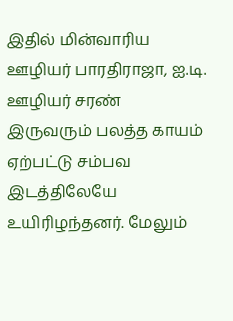இதில் மின்வாரிய ஊழியர் பாரதிராஜா, ஐ.டி. ஊழியர் சரண் இருவரும் பலத்த காயம் ஏற்பட்டு சம்பவ இடத்திலேயே உயிரிழந்தனர். மேலும்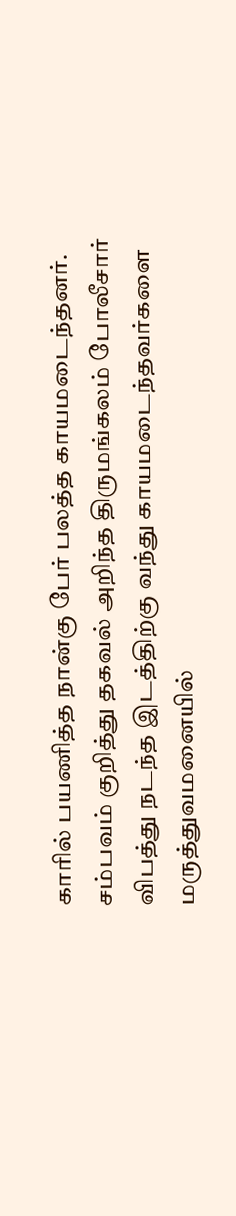காரில் பயணித்த நான்கு பேர் பலத்த காயமடைந்தனர். சம்பவம் குறித்து தகவல் அறிந்த திருமங்கலம் போலீசார் விபத்து நடந்த இடத்திற்கு வந்து காயமடைந்தவர்களை மருத்துவமனையில்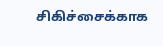சிகிச்சைக்காக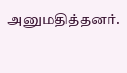அனுமதித்தனர்.